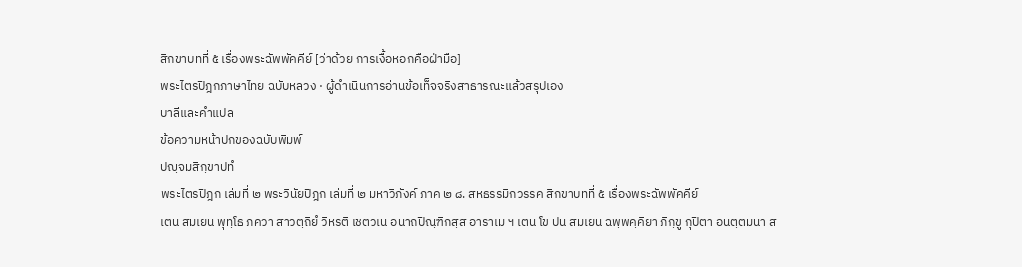สิกขาบทที่ ๕ เรื่องพระฉัพพัคคีย์ [ว่าด้วย การเงื้อหอกคือฝ่ามือ]
พระไตรปิฎกภาษาไทย ฉบับหลวง · ผู้ดำเนินการอ่านข้อเท็จจริงสาธารณะแล้วสรุปเอง
บาลีและคำแปล
ข้อความหน้าปกของฉบับพิมพ์
ปญฺจมสิกฺขาปทํ
พระไตรปิฎก เล่มที่ ๒ พระวินัยปิฎก เล่มที่ ๒ มหาวิภังค์ ภาค ๒ ๘. สหธรรมิกวรรค สิกขาบทที่ ๕ เรื่องพระฉัพพัคคีย์
เตน สมเยน พุทฺโธ ภควา สาวตฺถิยํ วิหรติ เชตวเน อนาถปิณฺฑิกสฺส อาราเม ฯ เตน โข ปน สมเยน ฉพฺพคฺคิยา ภิกฺขู กุปิตา อนตฺตมนา ส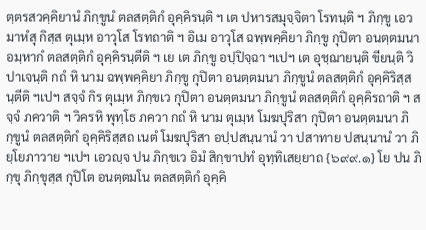ตฺตรสวคฺคิยานํ ภิกฺขูนํ ตลสตฺติกํ อุคฺคิรนฺติ ฯ เต ปหารสมุจฺจิตา โรทนฺติ ฯ ภิกฺขู เอวมาหํสุ กิสฺส ตุเมฺห อาวุโส โรทถาติ ฯ อิเม อาวุโส ฉพฺพคฺคิยา ภิกฺขู กุปิตา อนตฺตมนา อมฺหากํ ตลสตฺติกํ อุคฺคิรนฺตีติ ฯ เย เต ภิกฺขู อปฺปิจฺฉา ฯเปฯ เต อุชฺฌายนฺติ ขียนฺติ วิปาเจนฺติ กถํ หิ นาม ฉพฺพคฺคิยา ภิกฺขู กุปิตา อนตฺตมนา ภิกฺขูนํ ตลสตฺติกํ อุคฺคิริสฺสนฺตีติ ฯเปฯ สจฺจํ กิร ตุเมฺห ภิกฺขเว กุปิตา อนตฺตมนา ภิกฺขูนํ ตลสตฺติกํ อุคฺคิรถาติ ฯ สจฺจํ ภควาติ ฯ วิครหิ พุทฺโธ ภควา กถํ หิ นาม ตุเมฺห โมฆปุริสา กุปิตา อนตฺตมนา ภิกฺขูนํ ตลสตฺติกํ อุคฺคิริสฺสถ เนตํ โมฆปุริสา อปฺปสนฺนานํ วา ปสาทาย ปสนฺนานํ วา ภิยฺโยภาวาย ฯเปฯ เอวญฺจ ปน ภิกฺขเว อิมํ สิกฺขาปทํ อุทฺทิเสยฺยาถ {๖๙๙.๑} โย ปน ภิกฺขุ ภิกฺขุสฺส กุปิโต อนตฺตมโน ตลสตฺติกํ อุคฺคิ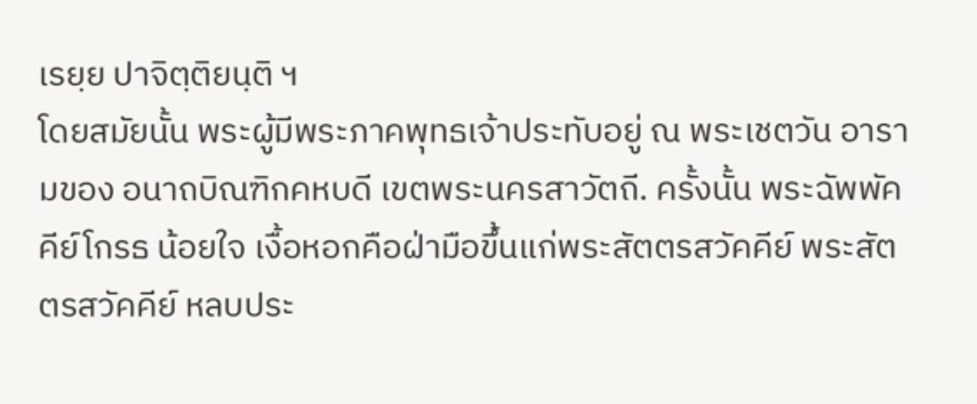เรยฺย ปาจิตฺติยนฺติ ฯ
โดยสมัยนั้น พระผู้มีพระภาคพุทธเจ้าประทับอยู่ ณ พระเชตวัน อารามของ อนาถบิณฑิกคหบดี เขตพระนครสาวัตถี. ครั้งนั้น พระฉัพพัคคีย์โกรธ น้อยใจ เงื้อหอกคือฝ่ามือขึ้นแก่พระสัตตรสวัคคีย์ พระสัตตรสวัคคีย์ หลบประ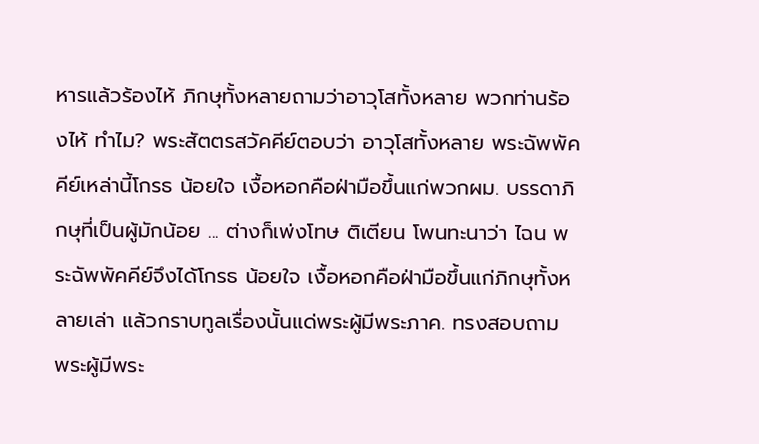หารแล้วร้องไห้ ภิกษุทั้งหลายถามว่าอาวุโสทั้งหลาย พวกท่านร้องไห้ ทำไม? พระสัตตรสวัคคีย์ตอบว่า อาวุโสทั้งหลาย พระฉัพพัคคีย์เหล่านี้โกรธ น้อยใจ เงื้อหอกคือฝ่ามือขึ้นแก่พวกผม. บรรดาภิกษุที่เป็นผู้มักน้อย ... ต่างก็เพ่งโทษ ติเตียน โพนทะนาว่า ไฉน พระฉัพพัคคีย์จึงได้โกรธ น้อยใจ เงื้อหอกคือฝ่ามือขึ้นแก่ภิกษุทั้งหลายเล่า แล้วกราบทูลเรื่องนั้นแด่พระผู้มีพระภาค. ทรงสอบถาม พระผู้มีพระ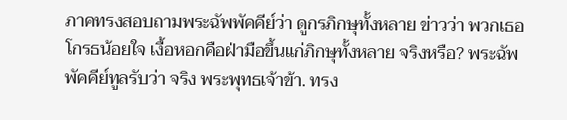ภาคทรงสอบถามพระฉัพพัคคีย์ว่า ดูกรภิกษุทั้งหลาย ข่าวว่า พวกเธอโกรธน้อยใจ เงื้อหอกคือฝ่ามือขึ้นแก่ภิกษุทั้งหลาย จริงหรือ? พระฉัพพัคคีย์ทูลรับว่า จริง พระพุทธเจ้าข้า. ทรง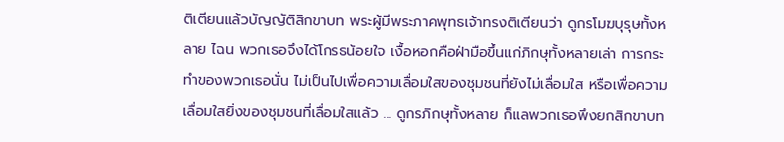ติเตียนแล้วบัญญัติสิกขาบท พระผู้มีพระภาคพุทธเจ้าทรงติเตียนว่า ดูกรโมฆบุรุษทั้งหลาย ไฉน พวกเธอจึงได้โกรธน้อยใจ เงื้อหอกคือฝ่ามือขึ้นแก่ภิกษุทั้งหลายเล่า การกระทำของพวกเธอนั่น ไม่เป็นไปเพื่อความเลื่อมใสของชุมชนที่ยังไม่เลื่อมใส หรือเพื่อความเลื่อมใสยิ่งของชุมชนที่เลื่อมใสแล้ว ... ดูกรภิกษุทั้งหลาย ก็แลพวกเธอพึงยกสิกขาบท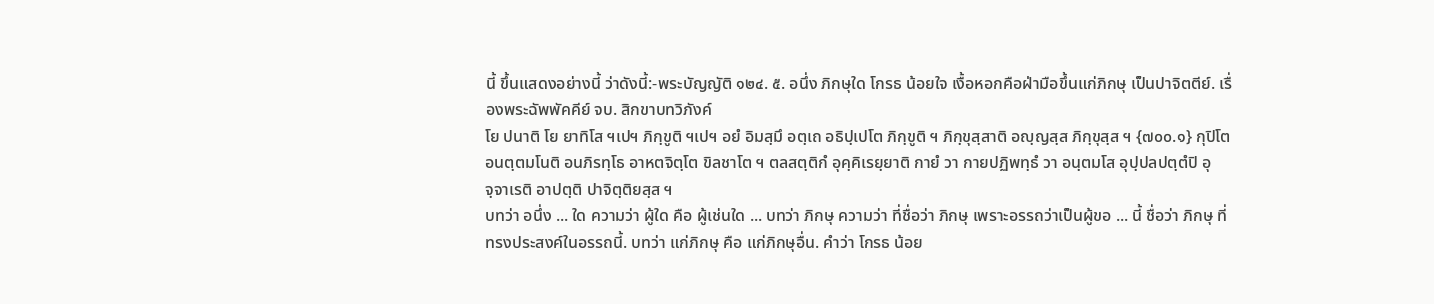นี้ ขึ้นแสดงอย่างนี้ ว่าดังนี้:-พระบัญญัติ ๑๒๔. ๕. อนึ่ง ภิกษุใด โกรธ น้อยใจ เงื้อหอกคือฝ่ามือขึ้นแก่ภิกษุ เป็นปาจิตตีย์. เรื่องพระฉัพพัคคีย์ จบ. สิกขาบทวิภังค์
โย ปนาติ โย ยาทิโส ฯเปฯ ภิกฺขูติ ฯเปฯ อยํ อิมสฺมึ อตฺเถ อธิปฺเปโต ภิกฺขูติ ฯ ภิกฺขุสฺสาติ อญฺญสฺส ภิกฺขุสฺส ฯ {๗๐๐.๑} กุปิโต อนตฺตมโนติ อนภิรทฺโธ อาหตจิตฺโต ขิลชาโต ฯ ตลสตฺติกํ อุคฺคิเรยฺยาติ กายํ วา กายปฏิพทฺธํ วา อนฺตมโส อุปฺปลปตฺตํปิ อุจฺจาเรติ อาปตฺติ ปาจิตฺติยสฺส ฯ
บทว่า อนึ่ง ... ใด ความว่า ผู้ใด คือ ผู้เช่นใด ... บทว่า ภิกษุ ความว่า ที่ชื่อว่า ภิกษุ เพราะอรรถว่าเป็นผู้ขอ ... นี้ ชื่อว่า ภิกษุ ที่ทรงประสงค์ในอรรถนี้. บทว่า แก่ภิกษุ คือ แก่ภิกษุอื่น. คำว่า โกรธ น้อย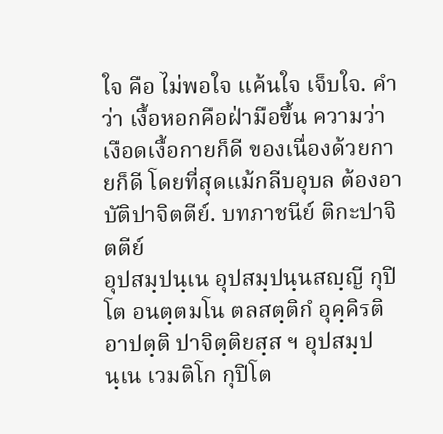ใจ คือ ไม่พอใจ แค้นใจ เจ็บใจ. คำว่า เงื้อหอกคือฝ่ามือขึ้น ความว่า เงือดเงื้อกายก็ดี ของเนื่องด้วยกายก็ดี โดยที่สุดแม้กลีบอุบล ต้องอาบัติปาจิตตีย์. บทภาชนีย์ ติกะปาจิตตีย์
อุปสมฺปนฺเน อุปสมฺปนฺนสญฺญี กุปิโต อนตฺตมโน ตลสตฺติกํ อุคฺคิรติ อาปตฺติ ปาจิตฺติยสฺส ฯ อุปสมฺปนฺเน เวมติโก กุปิโต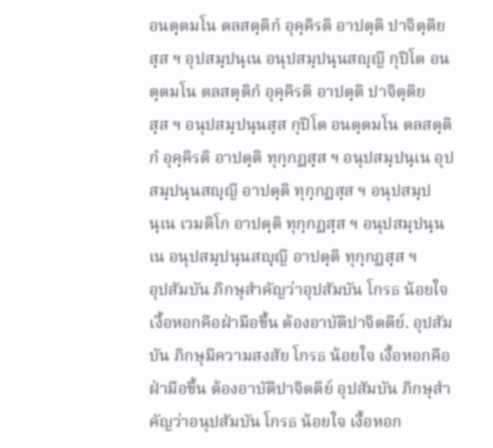อนตฺตมโน ตลสตฺติกํ อุคฺคิรติ อาปตฺติ ปาจิตฺติยสฺส ฯ อุปสมฺปนฺเน อนุปสมฺปนฺนสญฺญี กุปิโต อนตฺตมโน ตลสตฺติกํ อุคฺคิรติ อาปตฺติ ปาจิตฺติยสฺส ฯ อนุปสมฺปนฺนสฺส กุปิโต อนตฺตมโน ตลสตฺติกํ อุคฺคิรติ อาปตฺติ ทุกฺกฏสฺส ฯ อนุปสมฺปนฺเน อุปสมฺปนฺนสญฺญี อาปตฺติ ทุกฺกฏสฺส ฯ อนุปสมฺปนฺเน เวมติโก อาปตฺติ ทุกฺกฏสฺส ฯ อนุปสมฺปนฺนเน อนุปสมฺปนฺนสญฺญี อาปตฺติ ทุกฺกฏสฺส ฯ
อุปสัมบัน ภิกษุสำคัญว่าอุปสัมบัน โกรธ น้อยใจ เงื้อหอกคือฝ่ามือขึ้น ต้องอาบัติปาจิตตีย์. อุปสัมบัน ภิกษุมีความสงสัย โกรธ น้อยใจ เงื้อหอกคือฝ่ามือขึ้น ต้องอาบัติปาจิตตีย์ อุปสัมบัน ภิกษุสำคัญว่าอนุปสัมบัน โกรธ น้อยใจ เงื้อหอก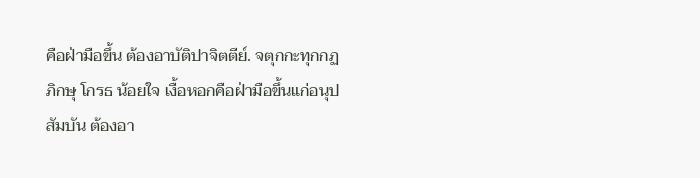คือฝ่ามือขึ้น ต้องอาบัติปาจิตตีย์. จตุกกะทุกกฏ ภิกษุ โกรธ น้อยใจ เงื้อหอกคือฝ่ามือขึ้นแก่อนุปสัมบัน ต้องอา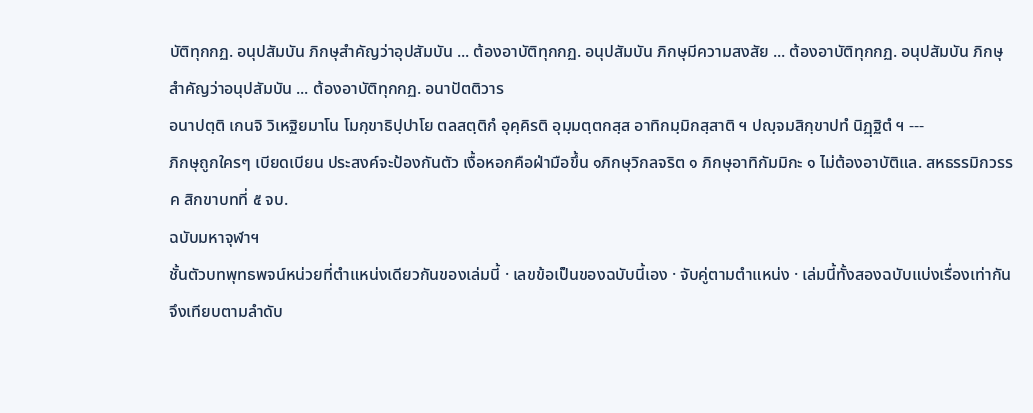บัติทุกกฏ. อนุปสัมบัน ภิกษุสำคัญว่าอุปสัมบัน ... ต้องอาบัติทุกกฏ. อนุปสัมบัน ภิกษุมีความสงสัย ... ต้องอาบัติทุกกฏ. อนุปสัมบัน ภิกษุสำคัญว่าอนุปสัมบัน ... ต้องอาบัติทุกกฏ. อนาปัตติวาร
อนาปตฺติ เกนจิ วิเหฐิยมาโน โมกฺขาธิปฺปาโย ตลสตฺติกํ อุคฺคิรติ อุมฺมตฺตกสฺส อาทิกมฺมิกสฺสาติ ฯ ปญฺจมสิกฺขาปทํ นิฏฺฐิตํ ฯ ---
ภิกษุถูกใครๆ เบียดเบียน ประสงค์จะป้องกันตัว เงื้อหอกคือฝ่ามือขึ้น ๑ภิกษุวิกลจริต ๑ ภิกษุอาทิกัมมิกะ ๑ ไม่ต้องอาบัติแล. สหธรรมิกวรรค สิกขาบทที่ ๕ จบ.
ฉบับมหาจุฬาฯ
ชั้นตัวบทพุทธพจน์หน่วยที่ตำแหน่งเดียวกันของเล่มนี้ · เลขข้อเป็นของฉบับนี้เอง · จับคู่ตามตำแหน่ง · เล่มนี้ทั้งสองฉบับแบ่งเรื่องเท่ากัน จึงเทียบตามลำดับ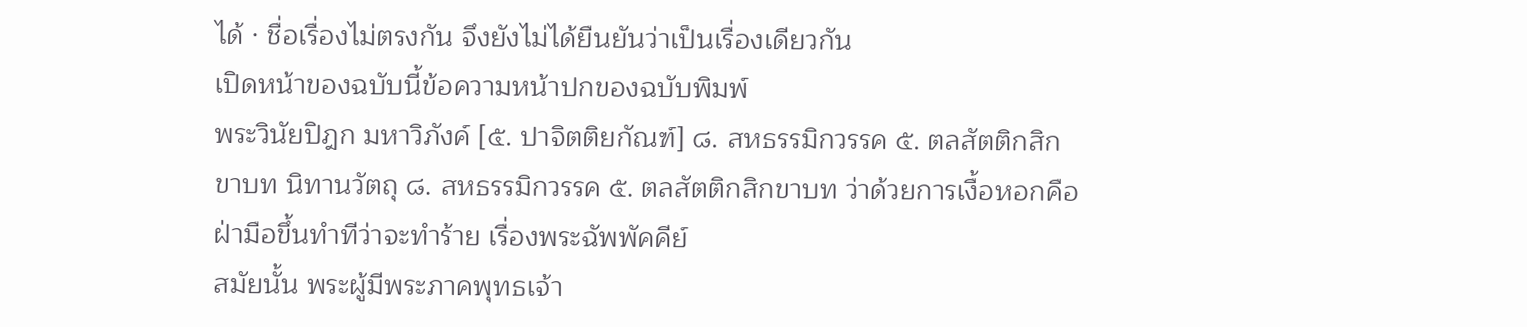ได้ · ชื่อเรื่องไม่ตรงกัน จึงยังไม่ได้ยืนยันว่าเป็นเรื่องเดียวกัน
เปิดหน้าของฉบับนี้ข้อความหน้าปกของฉบับพิมพ์
พระวินัยปิฎก มหาวิภังค์ [๕. ปาจิตติยกัณฑ์] ๘. สหธรรมิกวรรค ๕. ตลสัตติกสิกขาบท นิทานวัตถุ ๘. สหธรรมิกวรรค ๕. ตลสัตติกสิกขาบท ว่าด้วยการเงื้อหอกคือฝ่ามือขึ้นทำทีว่าจะทำร้าย เรื่องพระฉัพพัคคีย์
สมัยนั้น พระผู้มีพระภาคพุทธเจ้า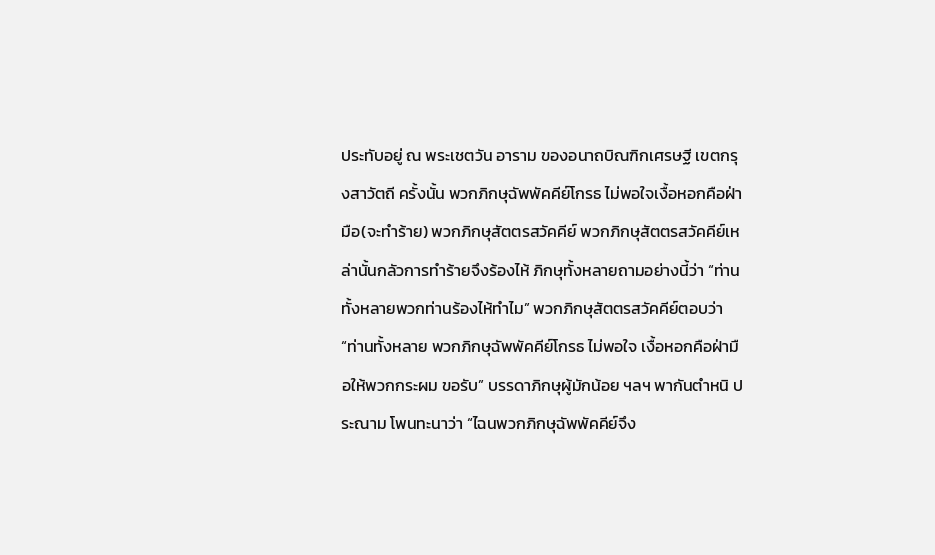ประทับอยู่ ณ พระเชตวัน อาราม ของอนาถบิณฑิกเศรษฐี เขตกรุงสาวัตถี ครั้งนั้น พวกภิกษุฉัพพัคคีย์โกรธ ไม่พอใจเงื้อหอกคือฝ่ามือ(จะทำร้าย) พวกภิกษุสัตตรสวัคคีย์ พวกภิกษุสัตตรสวัคคีย์เหล่านั้นกลัวการทำร้ายจึงร้องไห้ ภิกษุทั้งหลายถามอย่างนี้ว่า “ท่านทั้งหลายพวกท่านร้องไห้ทำไม” พวกภิกษุสัตตรสวัคคีย์ตอบว่า “ท่านทั้งหลาย พวกภิกษุฉัพพัคคีย์โกรธ ไม่พอใจ เงื้อหอกคือฝ่ามือให้พวกกระผม ขอรับ” บรรดาภิกษุผู้มักน้อย ฯลฯ พากันตำหนิ ประณาม โพนทะนาว่า “ไฉนพวกภิกษุฉัพพัคคีย์จึง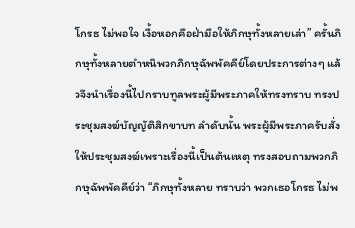โกรธ ไม่พอใจ เงื้อหอกคือฝ่ามือให้ภิกษุทั้งหลายเล่า” ครั้นภิกษุทั้งหลายตำหนิพวกภิกษุฉัพพัคคีย์โดยประการต่างๆ แล้วจึงนำเรื่องนี้ไปกราบทูลพระผู้มีพระภาคให้ทรงทราบ ทรงประชุมสงฆ์บัญญัติสิกขาบท ลำดับนั้น พระผู้มีพระภาครับสั่งให้ประชุมสงฆ์เพราะเรื่องนี้เป็นต้นเหตุ ทรงสอบถามพวกภิกษุฉัพพัคคีย์ว่า “ภิกษุทั้งหลาย ทราบว่า พวกเธอโกรธ ไม่พ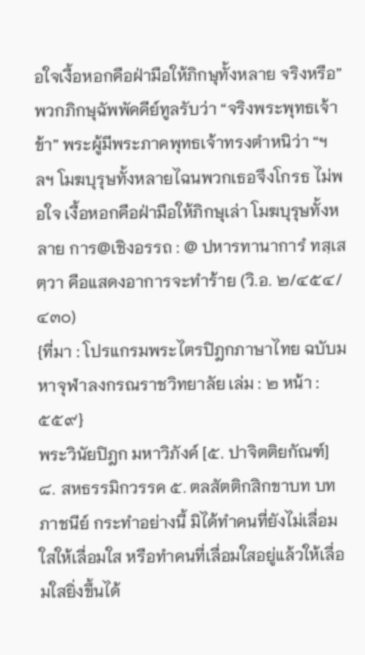อใจเงื้อหอกคือฝ่ามือให้ภิกษุทั้งหลาย จริงหรือ” พวกภิกษุฉัพพัคคีย์ทูลรับว่า “จริงพระพุทธเจ้าข้า” พระผู้มีพระภาคพุทธเจ้าทรงตำหนิว่า “ฯลฯ โมฆบุรุษทั้งหลายไฉนพวกเธอจึงโกรธ ไม่พอใจ เงื้อหอกคือฝ่ามือให้ภิกษุเล่า โมฆบุรุษทั้งหลาย การ@เชิงอรรถ : @ ปหารทานาการํ ทสฺเสตฺวา คือแสดงอาการจะทำร้าย (วิ.อ. ๒/๔๕๔/๔๓๐)
{ที่มา : โปรแกรมพระไตรปิฎกภาษาไทย ฉบับมหาจุฬาลงกรณราชวิทยาลัย เล่ม : ๒ หน้า : ๕๕๙}
พระวินัยปิฎก มหาวิภังค์ [๕. ปาจิตติยกัณฑ์] ๘. สหธรรมิกวรรค ๕. ตลสัตติกสิกขาบท บทภาชนีย์ กระทำอย่างนี้ มิได้ทำคนที่ยังไม่เลื่อมใสให้เลื่อมใส หรือทำคนที่เลื่อมใสอยู่แล้วให้เลื่อมใสยิ่งขึ้นได้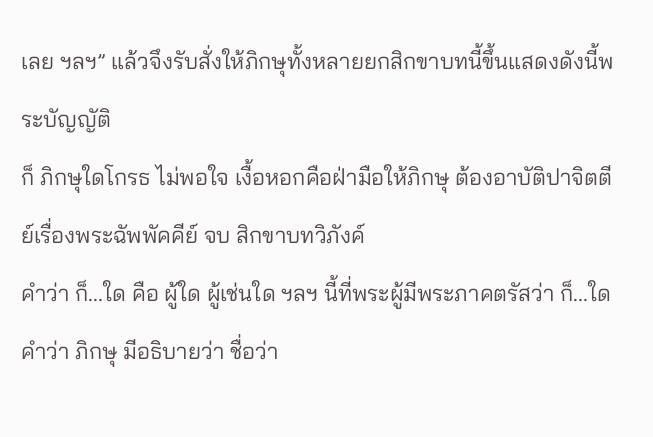เลย ฯลฯ” แล้วจึงรับสั่งให้ภิกษุทั้งหลายยกสิกขาบทนี้ขึ้นแสดงดังนี้พระบัญญัติ
ก็ ภิกษุใดโกรธ ไม่พอใจ เงื้อหอกคือฝ่ามือให้ภิกษุ ต้องอาบัติปาจิตตีย์เรื่องพระฉัพพัคคีย์ จบ สิกขาบทวิภังค์
คำว่า ก็...ใด คือ ผู้ใด ผู้เช่นใด ฯลฯ นี้ที่พระผู้มีพระภาคตรัสว่า ก็...ใด คำว่า ภิกษุ มีอธิบายว่า ชื่อว่า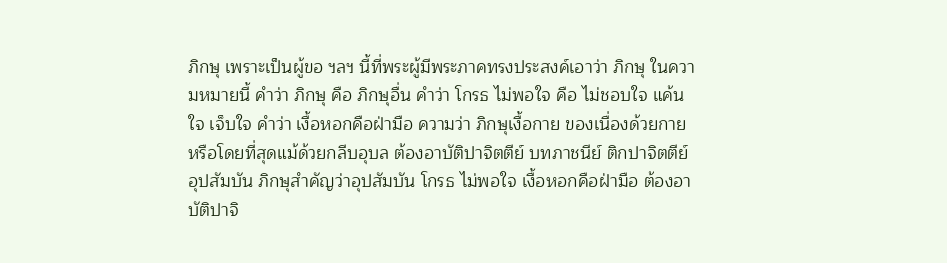ภิกษุ เพราะเป็นผู้ขอ ฯลฯ นี้ที่พระผู้มีพระภาคทรงประสงค์เอาว่า ภิกษุ ในความหมายนี้ คำว่า ภิกษุ คือ ภิกษุอื่น คำว่า โกรธ ไม่พอใจ คือ ไม่ชอบใจ แค้นใจ เจ็บใจ คำว่า เงื้อหอกคือฝ่ามือ ความว่า ภิกษุเงื้อกาย ของเนื่องด้วยกาย หรือโดยที่สุดแม้ด้วยกลีบอุบล ต้องอาบัติปาจิตตีย์ บทภาชนีย์ ติกปาจิตตีย์
อุปสัมบัน ภิกษุสำคัญว่าอุปสัมบัน โกรธ ไม่พอใจ เงื้อหอกคือฝ่ามือ ต้องอาบัติปาจิ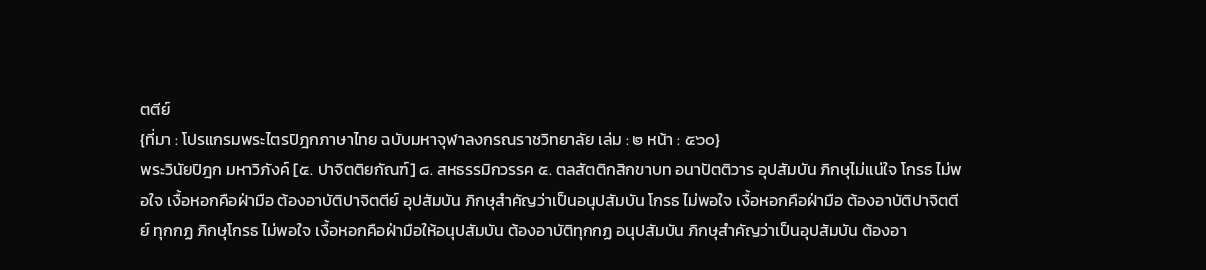ตตีย์
{ที่มา : โปรแกรมพระไตรปิฎกภาษาไทย ฉบับมหาจุฬาลงกรณราชวิทยาลัย เล่ม : ๒ หน้า : ๕๖๐}
พระวินัยปิฎก มหาวิภังค์ [๕. ปาจิตติยกัณฑ์] ๘. สหธรรมิกวรรค ๕. ตลสัตติกสิกขาบท อนาปัตติวาร อุปสัมบัน ภิกษุไม่แน่ใจ โกรธ ไม่พอใจ เงื้อหอกคือฝ่ามือ ต้องอาบัติปาจิตตีย์ อุปสัมบัน ภิกษุสำคัญว่าเป็นอนุปสัมบัน โกรธ ไม่พอใจ เงื้อหอกคือฝ่ามือ ต้องอาบัติปาจิตตีย์ ทุกกฏ ภิกษุโกรธ ไม่พอใจ เงื้อหอกคือฝ่ามือให้อนุปสัมบัน ต้องอาบัติทุกกฏ อนุปสัมบัน ภิกษุสำคัญว่าเป็นอุปสัมบัน ต้องอา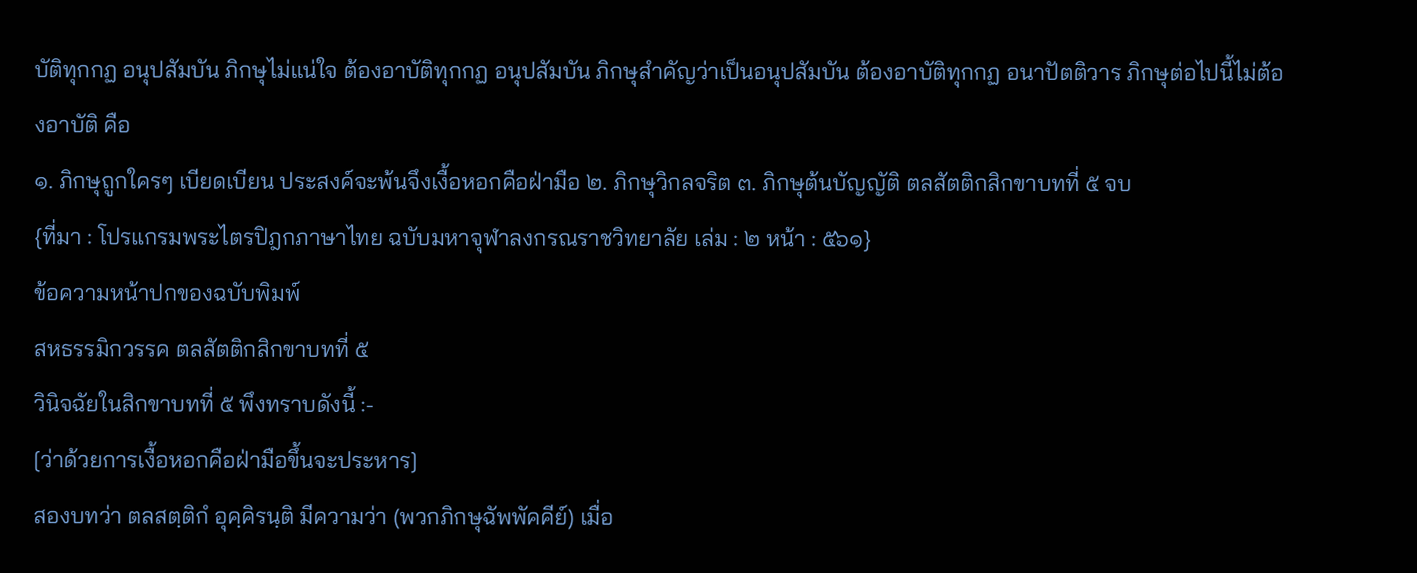บัติทุกกฏ อนุปสัมบัน ภิกษุไม่แน่ใจ ต้องอาบัติทุกกฏ อนุปสัมบัน ภิกษุสำคัญว่าเป็นอนุปสัมบัน ต้องอาบัติทุกกฏ อนาปัตติวาร ภิกษุต่อไปนี้ไม่ต้องอาบัติ คือ
๑. ภิกษุถูกใครๆ เบียดเบียน ประสงค์จะพ้นจึงเงื้อหอกคือฝ่ามือ ๒. ภิกษุวิกลจริต ๓. ภิกษุต้นบัญญัติ ตลสัตติกสิกขาบทที่ ๕ จบ
{ที่มา : โปรแกรมพระไตรปิฎกภาษาไทย ฉบับมหาจุฬาลงกรณราชวิทยาลัย เล่ม : ๒ หน้า : ๕๖๑}
ข้อความหน้าปกของฉบับพิมพ์
สหธรรมิกวรรค ตลสัตติกสิกขาบทที่ ๕
วินิจฉัยในสิกขาบทที่ ๕ พึงทราบดังนี้ :-
[ว่าด้วยการเงื้อหอกคือฝ่ามือขึ้นจะประหาร]
สองบทว่า ตลสตฺติกํ อุคฺคิรนฺติ มีความว่า (พวกภิกษุฉัพพัคคีย์) เมื่อ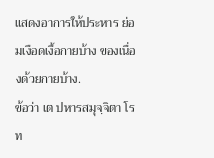แสดงอาการให้ประหาร ย่อมเงือดเงื้อกายบ้าง ของเนื่องด้วยกายบ้าง.
ข้อว่า เต ปหารสมุจฺจิตา โรท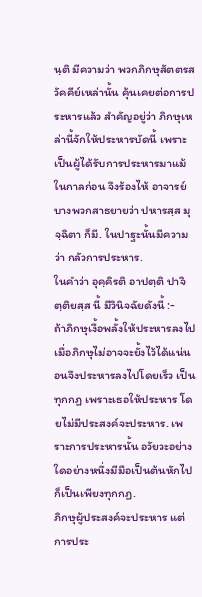นฺติ มีความว่า พวกภิกษุสัตตรสวัคคีย์เหล่านั้น คุ้นเคยต่อการประหารแล้ว สำคัญอยู่ว่า ภิกษุเหล่านี้จักให้ประหารบัดนี้ เพราะเป็นผู้ได้รับการประหารมาแม้ในกาลก่อน จึงร้องไห้ อาจารย์บางพวกสาธยายว่า ปหารสฺส มุจฺฉิตา ก็มี. ในปาฐะนั้นมีความว่า กลัวการประหาร.
ในคำว่า อุคฺคิรติ อาปตฺติ ปาจิตฺติยสฺส นี้ มีวินิจฉัยดังนี้ :-
ถ้าภิกษุเงื้อพลั้งให้ประหารลงไป เมื่อภิกษุไม่อาจจะยั้งไว้ได้แน่นอนจึงประหารลงไปโดยเร็ว เป็นทุกกฏ เพราะเธอให้ประหาร โดยไม่มีประสงค์จะประหาร. เพราะการประหารนั้น อวัยวะอย่างใดอย่างหนึ่งมีมือเป็นต้นหักไป ก็เป็นเพียงทุกกฏ.
ภิกษุผู้ประสงค์จะประหาร แต่การประ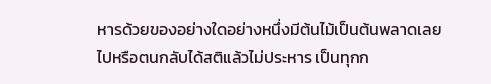หารด้วยของอย่างใดอย่างหนึ่งมีต้นไม้เป็นต้นพลาดเลยไปหรือตนกลับได้สติแล้วไม่ประหาร เป็นทุกก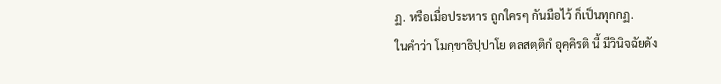ฏ. หรือเมื่อประหาร ถูกใครๆ กันมือไว้ ก็เป็นทุกกฏ.
ในคำว่า โมกฺขาธิปฺปาโย ตลสตฺติกํ อุคฺคิรติ นี้ มีวินิจฉัยดัง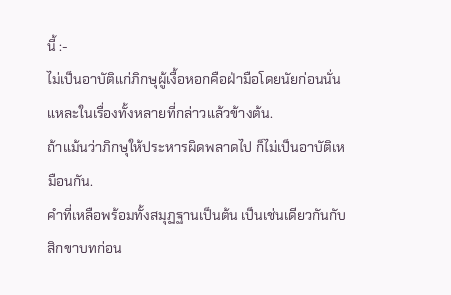นี้ :-
ไม่เป็นอาบัติแก่ภิกษุผู้เงื้อหอกคือฝ่ามือโดยนัยก่อนนั่นแหละในเรื่องทั้งหลายที่กล่าวแล้วข้างต้น.
ถ้าแม้นว่าภิกษุให้ประหารผิดพลาดไป ก็ไม่เป็นอาบัติเหมือนกัน.
คำที่เหลือพร้อมทั้งสมุฏฐานเป็นต้น เป็นเช่นเดียวกันกับสิกขาบทก่อน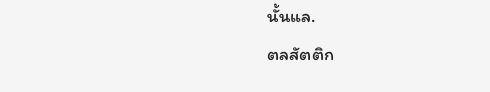นั้นแล.
ตลสัตติก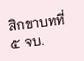สิกขาบทที่ ๕ จบ.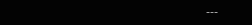---